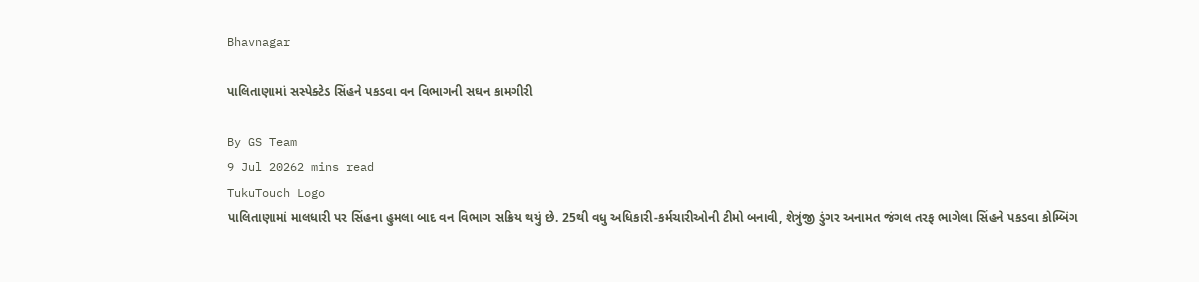Bhavnagar

પાલિતાણામાં સસ્પેક્ટેડ સિંહને પકડવા વન વિભાગની સઘન કામગીરી

By GS Team
9 Jul 20262 mins read
TukuTouch Logo
પાલિતાણામાં માલધારી પર સિંહના હુમલા બાદ વન વિભાગ સક્રિય થયું છે. 25થી વધુ અધિકારી-કર્મચારીઓની ટીમો બનાવી, શેત્રુંજી ડુંગર અનામત જંગલ તરફ ભાગેલા સિંહને પકડવા કોમ્બિંગ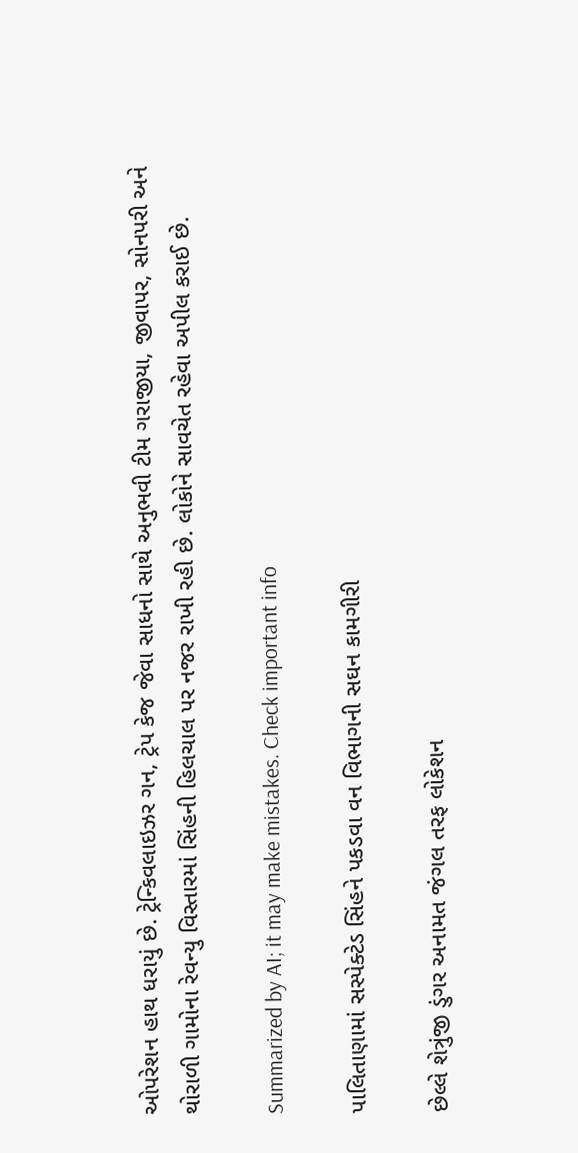ઓપરેશન હાથ ધરાયું છે. ટ્રેન્કિવલાઇઝર ગન, ટ્રેપ કેજ જેવા સાધનો સાથે અનુભવી ટીમ ગરાજીયા, જીવાપર, સોનપરી અને થોરાળી ગામોના રેવન્યુ વિસ્તારમાં સિંહની હિલચાલ પર નજર રાખી રહી છે. લોકોને સાવચેત રહેવા અપીલ કરાઈ છે.

Summarized by AI; it may make mistakes. Check important info

પાલિતાણામાં સસ્પેક્ટેડ સિંહને પકડવા વન વિભાગની સઘન કામગીરી

છેલ્લે શેત્રુંજી ડુંગર અનામત જંગલ તરફ લોકેશન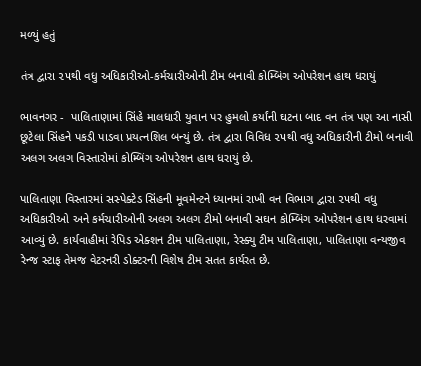મળ્યું હતું

તંત્ર દ્વારા ૨૫થી વધુ અધિકારીઓ-કર્મચારીઓની ટીમ બનાવી કોમ્બિંગ ઓપરેશન હાથ ધરાયું

ભાવનગર -  પાલિતાણામાં સિંહે માલધારી યુવાન પર હુમલો કર્યાંની ઘટના બાદ વન તંત્ર પણ આ નાસી છૂટેલા સિંહને પકડી પાડવા પ્રયત્નશિલ બન્યું છે. તંત્ર દ્વારા વિવિધ ૨૫થી વધુ અધિકારીની ટીમો બનાવી અલગ અલગ વિસ્તારોમાં કોમ્બિંગ ઓપરેશન હાથ ધરાયું છે.

પાલિતાણા વિસ્તારમાં સસ્પેક્ટેડ સિંહની મૂવમેન્ટને ધ્યાનમાં રાખી વન વિભાગ દ્વારા ૨૫થી વધુ અધિકારીઓ અને કર્મચારીઓની અલગ અલગ ટીમો બનાવી સઘન કોમ્બિંગ ઓપરેશન હાથ ધરવામાં આવ્યું છે. કાર્યવાહીમાં રેપિડ એક્શન ટીમ પાલિતાણા, રેસ્ક્યુ ટીમ પાલિતાણા, પાલિતાણા વન્યજીવ રેન્જ સ્ટાફ તેમજ વેટરનરી ડોક્ટરની વિશેષ ટીમ સતત કાર્યરત છે.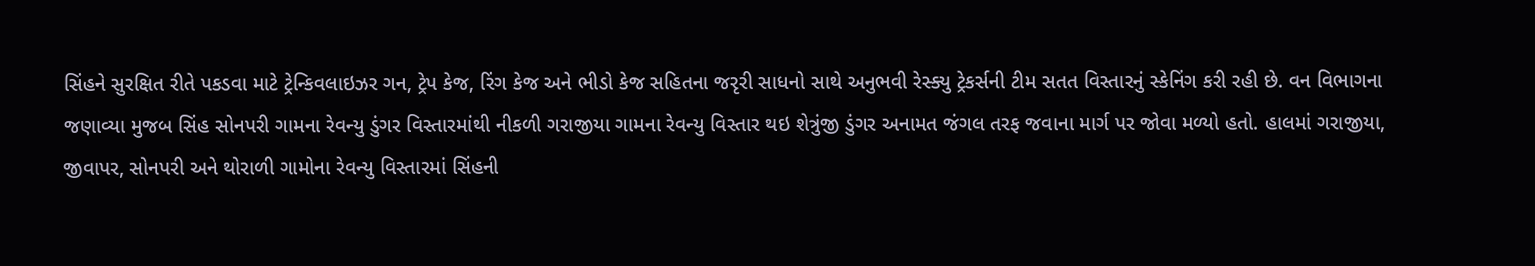સિંહને સુરક્ષિત રીતે પકડવા માટે ટ્રેન્કિવલાઇઝર ગન, ટ્રેપ કેજ, રિંગ કેજ અને ભીડો કેજ સહિતના જરૃરી સાધનો સાથે અનુભવી રેસ્ક્યુ ટ્રેકર્સની ટીમ સતત વિસ્તારનું સ્કેનિંગ કરી રહી છે. વન વિભાગના જણાવ્યા મુજબ સિંહ સોનપરી ગામના રેવન્યુ ડુંગર વિસ્તારમાંથી નીકળી ગરાજીયા ગામના રેવન્યુ વિસ્તાર થઇ શેત્રુંજી ડુંગર અનામત જંગલ તરફ જવાના માર્ગ પર જોવા મળ્યો હતો. હાલમાં ગરાજીયા, જીવાપર, સોનપરી અને થોરાળી ગામોના રેવન્યુ વિસ્તારમાં સિંહની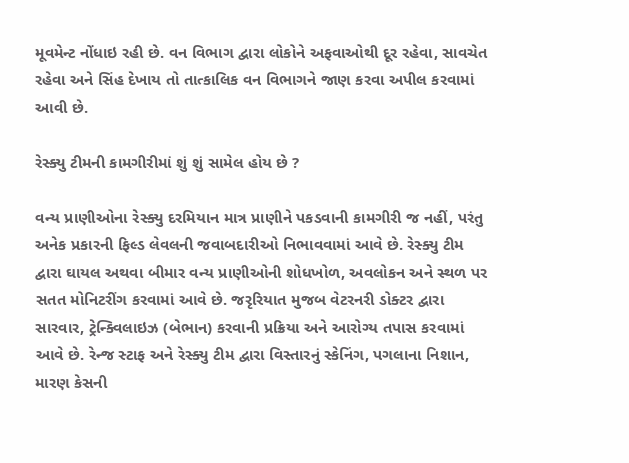મૂવમેન્ટ નોંધાઇ રહી છે. વન વિભાગ દ્વારા લોકોને અફવાઓથી દૂર રહેવા, સાવચેત રહેવા અને સિંહ દેખાય તો તાત્કાલિક વન વિભાગને જાણ કરવા અપીલ કરવામાં આવી છે.

રેસ્ક્યુ ટીમની કામગીરીમાં શું શું સામેલ હોય છે ?

વન્ય પ્રાણીઓના રેસ્ક્યુ દરમિયાન માત્ર પ્રાણીને પકડવાની કામગીરી જ નહીં, પરંતુ અનેક પ્રકારની ફિલ્ડ લેવલની જવાબદારીઓ નિભાવવામાં આવે છે. રેસ્ક્યુ ટીમ દ્વારા ઘાયલ અથવા બીમાર વન્ય પ્રાણીઓની શોધખોળ, અવલોકન અને સ્થળ પર સતત મોનિટરીંગ કરવામાં આવે છે. જરૃરિયાત મુજબ વેટરનરી ડોક્ટર દ્વારા સારવાર, ટ્રેન્ક્વિલાઇઝ (બેભાન) કરવાની પ્રક્રિયા અને આરોગ્ય તપાસ કરવામાં આવે છે. રેન્જ સ્ટાફ અને રેસ્ક્યુ ટીમ દ્વારા વિસ્તારનું સ્કેનિંગ, પગલાના નિશાન, મારણ કેસની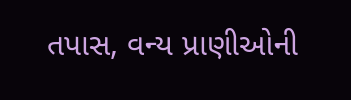તપાસ, વન્ય પ્રાણીઓની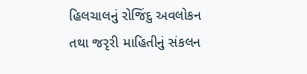હિલચાલનું રોજિંદુ અવલોકન તથા જરૃરી માહિતીનું સંકલન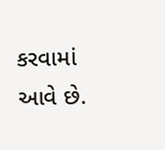કરવામાં આવે છે.